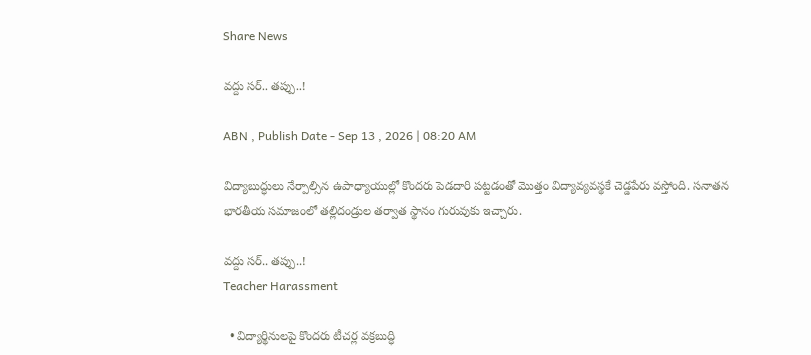Share News

వద్దు సర్.. తప్పు..!

ABN , Publish Date - Sep 13 , 2026 | 08:20 AM

విద్యాబుద్ధులు నేర్పాల్సిన ఉపాధ్యాయుల్లో కొందరు పెడదారి పట్టడంతో మొత్తం విద్యావ్యవస్థకే చెడ్డపేరు వస్తోంది. సనాతన భారతీయ సమాజంలో తల్లిదండ్రుల తర్వాత స్థానం గురువుకు ఇచ్చారు.

వద్దు సర్.. తప్పు..!
Teacher Harassment

  • విద్యార్థినులపై కొందరు టీచర్ల వక్రబుద్ధి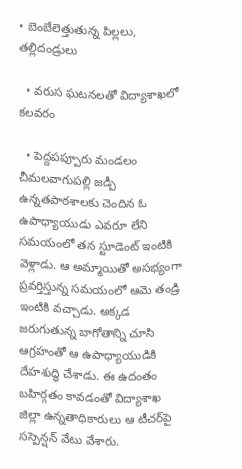• బెంబేలెత్తుతున్న పిల్లలు, తల్లిదండ్రులు

  • వరుస ఘటనలతో విద్యాశాఖలో కలవరం

  • పెద్దపప్పూరు మండలం చీమలవాగుపల్లి జడ్పీ ఉన్నతపాఠశాలకు చెందిన ఓ ఉపాధ్యాయుడు ఎవరూ లేని సమయంలో తన స్టూడెంట్‌ ఇంటికి వెళ్లాడు. ఆ అమ్మాయితో అసభ్యంగా ప్రవర్తిస్తున్న సమయంలో ఆమె తండ్రి ఇంటికి వచ్చాడు. అక్కడ జరుగుతున్న బాగోతాన్ని చూసి ఆగ్రహంతో ఆ ఉపాధ్యాయుడికి దేహశుద్ధి చేశాడు. ఈ ఉదంతం బహిర్గతం కావడంతో విద్యాశాఖ జిల్లా ఉన్నతాధికారులు ఆ టీచర్‌పై సస్పెన్షన్‌ వేటు వేశారు.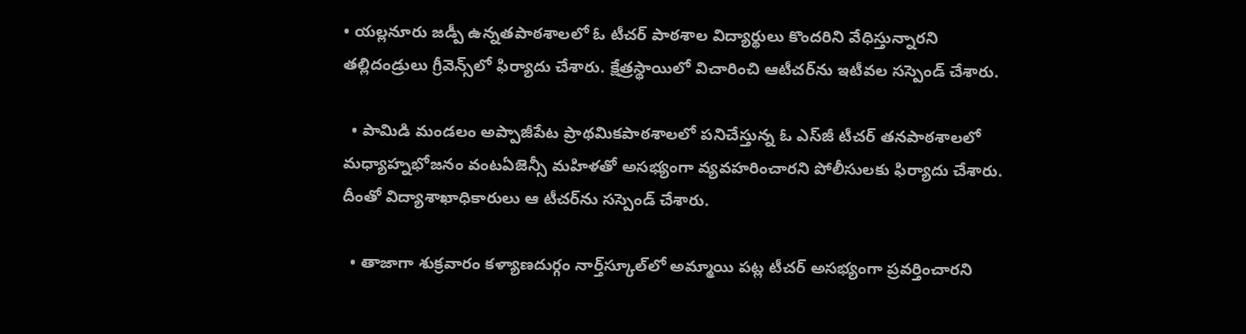• యల్లనూరు జడ్పీ ఉన్నతపాఠశాలలో ఓ టీచర్‌ పాఠశాల విద్యార్థులు కొందరిని వేధిస్తున్నారని తల్లిదండ్రులు గ్రీవెన్స్‌లో ఫిర్యాదు చేశారు. క్షేత్రస్థాయిలో విచారించి ఆటీచర్‌ను ఇటీవల సస్పెండ్‌ చేశారు.

  • పామిడి మండలం అప్పాజీపేట ప్రాథమికపాఠశాలలో పనిచేస్తున్న ఓ ఎస్‌జీ టీచర్‌ తనపాఠశాలలో మధ్యాహ్నభోజనం వంటఏజెన్సీ మహిళతో అసభ్యంగా వ్యవహరించారని పోలీసులకు ఫిర్యాదు చేశారు. దీంతో విద్యాశాఖాధికారులు ఆ టీచర్‌ను సస్పెండ్‌ చేశారు.

  • తాజాగా శుక్రవారం కళ్యాణదుర్గం నార్త్‌స్కూల్‌లో అమ్మాయి పట్ల టీచర్‌ అసభ్యంగా ప్రవర్తించారని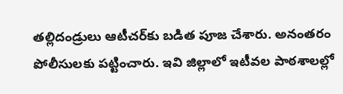తల్లిదండ్రులు ఆటీచర్‌కు బడిత పూజ చేశారు. అనంతరం పోలీసులకు పట్టించారు. ఇవి జిల్లాలో ఇటీవల పాఠశాలల్లో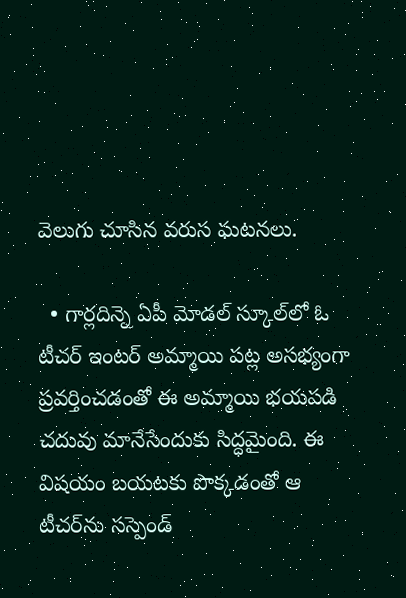వెలుగు చూసిన వరుస ఘటనలు.

  • గార్లదిన్నె ఏపీ మోడల్‌ స్కూల్‌లో ఓ టీచర్‌ ఇంటర్‌ అమ్మాయి పట్ల అసభ్యంగా ప్రవర్తించడంతో ఈ అమ్మాయి భయపడి చదువు మానేసేందుకు సిద్ధమైంది. ఈ విషయం బయటకు పొక్కడంతో ఆ టీచర్‌ను సస్పెండ్‌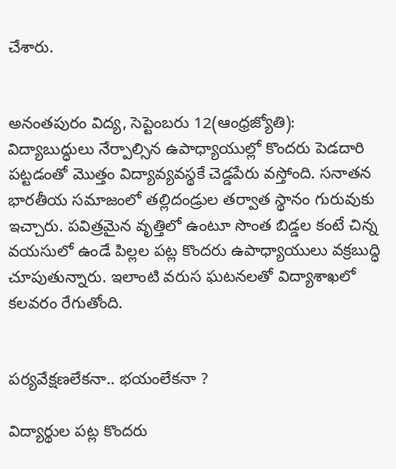చేశారు.


అనంతపురం విద్య, సెప్టెంబరు 12(ఆంధ్రజ్యోతి): విద్యాబుద్ధులు నేర్పాల్సిన ఉపాధ్యాయుల్లో కొందరు పెడదారి పట్టడంతో మొత్తం విద్యావ్యవస్థకే చెడ్డపేరు వస్తోంది. సనాతన భారతీయ సమాజంలో తల్లిదండ్రుల తర్వాత స్థానం గురువుకు ఇచ్చారు. పవిత్రమైన వృత్తిలో ఉంటూ సొంత బిడ్డల కంటే చిన్న వయసులో ఉండే పిల్లల పట్ల కొందరు ఉపాధ్యాయులు వక్రబుద్ధి చూపుతున్నారు. ఇలాంటి వరుస ఘటనలతో విద్యాశాఖలో కలవరం రేగుతోంది.


పర్యవేక్షణలేకనా.. భయంలేకనా ?

విద్యార్థుల పట్ల కొందరు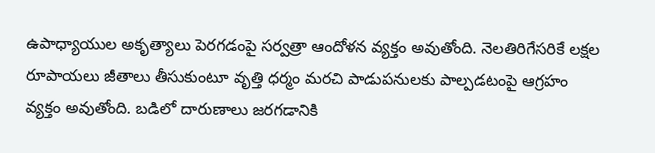ఉపాధ్యాయుల అకృత్యాలు పెరగడంపై సర్వత్రా ఆందోళన వ్యక్తం అవుతోంది. నెలతిరిగేసరికే లక్షల రూపాయలు జీతాలు తీసుకుంటూ వృత్తి ధర్మం మరచి పాడుపనులకు పాల్పడటంపై ఆగ్రహం వ్యక్తం అవుతోంది. బడిలో దారుణాలు జరగడానికి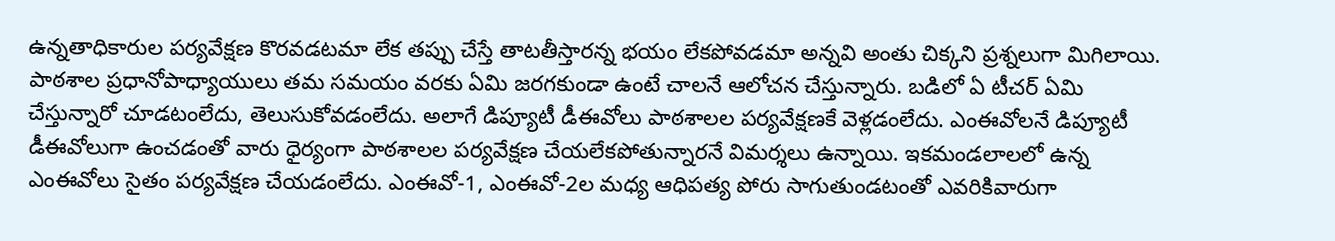ఉన్నతాధికారుల పర్యవేక్షణ కొరవడటమా లేక తప్పు చేస్తే తాటతీస్తారన్న భయం లేకపోవడమా అన్నవి అంతు చిక్కని ప్రశ్నలుగా మిగిలాయి. పాఠశాల ప్రధానోపాధ్యాయులు తమ సమయం వరకు ఏమి జరగకుండా ఉంటే చాలనే ఆలోచన చేస్తున్నారు. బడిలో ఏ టీచర్‌ ఏమి చేస్తున్నారో చూడటంలేదు, తెలుసుకోవడంలేదు. అలాగే డిప్యూటీ డీఈవోలు పాఠశాలల పర్యవేక్షణకే వెళ్లడంలేదు. ఎంఈవోలనే డిప్యూటీ డీఈవోలుగా ఉంచడంతో వారు ధైర్యంగా పాఠశాలల పర్యవేక్షణ చేయలేకపోతున్నారనే విమర్శలు ఉన్నాయి. ఇకమండలాలలో ఉన్న ఎంఈవోలు సైతం పర్యవేక్షణ చేయడంలేదు. ఎంఈవో-1, ఎంఈవో-2ల మధ్య ఆధిపత్య పోరు సాగుతుండటంతో ఎవరికివారుగా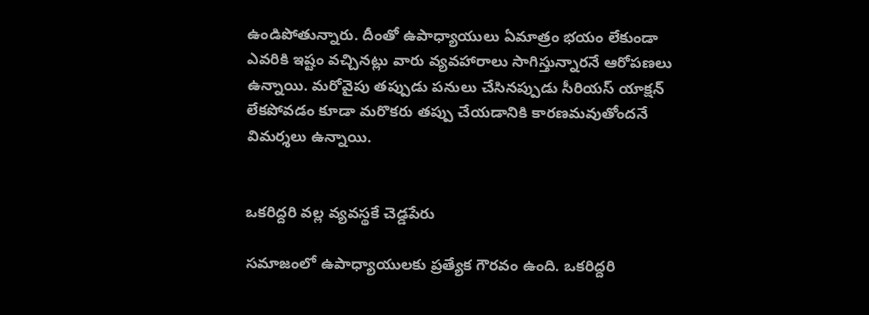ఉండిపోతున్నారు. దీంతో ఉపాధ్యాయులు ఏమాత్రం భయం లేకుండా ఎవరికి ఇష్టం వచ్చినట్లు వారు వ్యవహారాలు సాగిస్తున్నారనే ఆరోపణలు ఉన్నాయి. మరోవైపు తప్పుడు పనులు చేసినప్పుడు సీరియస్‌ యాక్షన్‌ లేకపోవడం కూడా మరొకరు తప్పు చేయడానికి కారణమవుతోందనే విమర్శలు ఉన్నాయి.


ఒకరిద్దరి వల్ల వ్యవస్థకే చెడ్డపేరు

సమాజంలో ఉపాధ్యాయులకు ప్రత్యేక గౌరవం ఉంది. ఒకరిద్దరి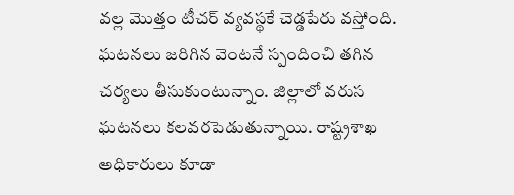వల్ల మొత్తం టీచర్‌ వ్యవస్థకే చెడ్డపేరు వస్తోంది. ఘటనలు జరిగిన వెంటనే స్పందించి తగిన చర్యలు తీసుకుంటున్నాం. జిల్లాలో వరుస ఘటనలు కలవరపెడుతున్నాయి. రాష్ట్రశాఖ అధికారులు కూడా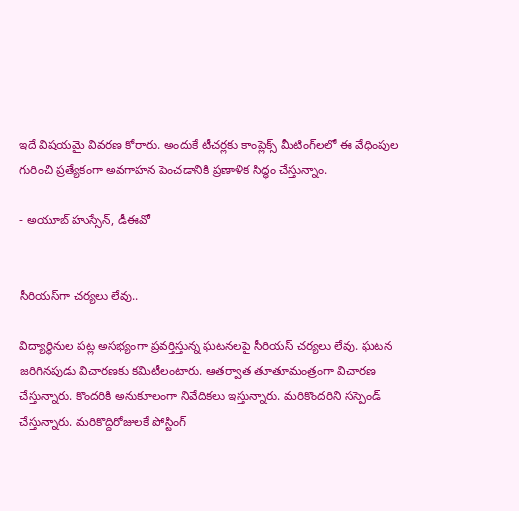ఇదే విషయమై వివరణ కోరారు. అందుకే టీచర్లకు కాంప్లెక్స్‌ మీటింగ్‌లలో ఈ వేధింపుల గురించి ప్రత్యేకంగా అవగాహన పెంచడానికి ప్రణాళిక సిద్ధం చేస్తున్నాం.

- అయూబ్‌ హుస్సేన్‌, డీఈవో


సీరియస్‌గా చర్యలు లేవు..

విద్యార్థినుల పట్ల అసభ్యంగా ప్రవర్తిస్తున్న ఘటనలపై సీరియస్‌ చర్యలు లేవు. ఘటన జరిగినపుడు విచారణకు కమిటీలంటారు. ఆతర్వాత తూతూమంత్రంగా విచారణ చేస్తున్నారు. కొందరికి అనుకూలంగా నివేదికలు ఇస్తున్నారు. మరికొందరిని సస్పెండ్‌ చేస్తున్నారు. మరికొద్దిరోజులకే పోస్టింగ్‌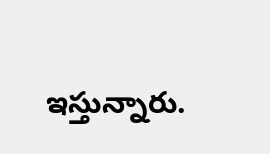ఇస్తున్నారు.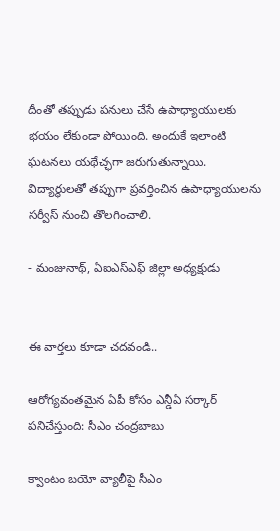దీంతో తప్పుడు పనులు చేసే ఉపాధ్యాయులకు భయం లేకుండా పోయింది. అందుకే ఇలాంటి ఘటనలు యథేచ్ఛగా జరుగుతున్నాయి. విద్యార్థులతో తప్పుగా ప్రవర్తించిన ఉపాధ్యాయులను సర్వీస్‌ నుంచి తొలగించాలి.

- మంజునాథ్‌, ఏఐఎస్‌ఎఫ్‌ జిల్లా అధ్యక్షుడు


ఈ వార్తలు కూడా చదవండి..

ఆరోగ్యవంతమైన ఏపీ కోసం ఎన్డీఏ సర్కార్ పనిచేస్తుంది: సీఎం చంద్రబాబు

క్వాంటం బయో వ్యాలీపై సీఎం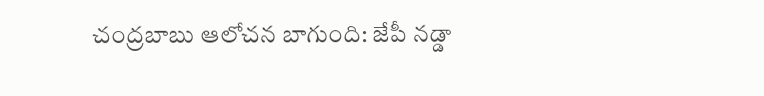చంద్రబాబు ఆలోచన బాగుంది: జేపీ నడ్డా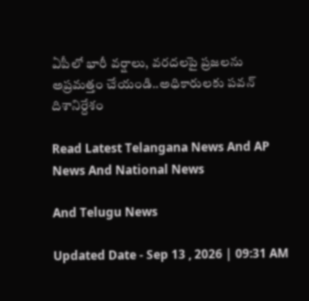ఏపీలో భారీ వర్షాలు, వరదలపై ప్రజలను అప్రమత్తం చేయండి..అధికారులకు పవన్ దిశానిర్దేశం

Read Latest Telangana News And AP News And National News

And Telugu News

Updated Date - Sep 13 , 2026 | 09:31 AM